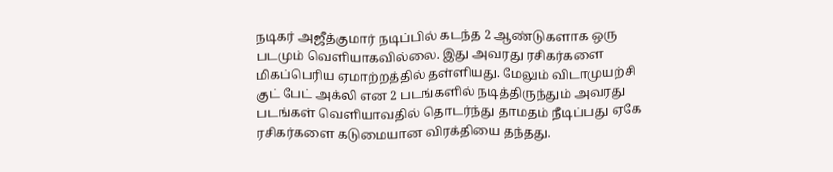நடிகர் அஜீத்குமார் நடிப்பில் கடந்த 2 ஆண்டுகளாக ஒரு படமும் வெளியாகவில்லை. இது அவரது ரசிகர்களை மிகப்பெரிய ஏமாற்றத்தில் தள்ளியது. மேலும் விடாமுயற்சி குட் பேட் அக்லி என 2 படங்களில் நடித்திருந்தும் அவரது படங்கள் வெளியாவதில் தொடர்ந்து தாமதம் நீடிப்பது ஏகே ரசிகர்களை கடுமையான விரக்தியை தந்தது.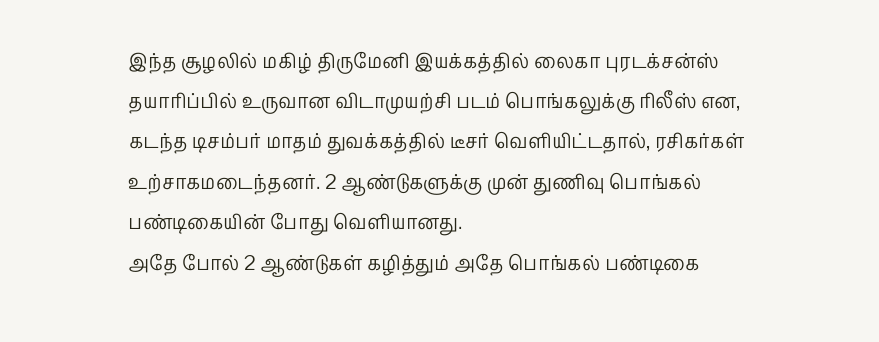இந்த சூழலில் மகிழ் திருமேனி இயக்கத்தில் லைகா புரடக்சன்ஸ் தயாரிப்பில் உருவான விடாமுயற்சி படம் பொங்கலுக்கு ரிலீஸ் என, கடந்த டிசம்பர் மாதம் துவக்கத்தில் டீசர் வௌியிட்டதால், ரசிகர்கள் உற்சாகமடைந்தனர். 2 ஆண்டுகளுக்கு முன் துணிவு பொங்கல் பண்டிகையின் போது வெளியானது.
அதே போல் 2 ஆண்டுகள் கழித்தும் அதே பொங்கல் பண்டிகை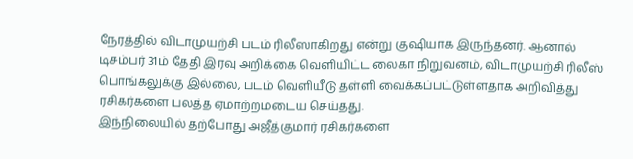நேரத்தில் விடாமுயற்சி படம் ரிலீஸாகிறது என்று குஷியாக இருந்தனர். ஆனால் டிசம்பர் 31ம் தேதி இரவு அறிக்கை வெளியிட்ட லைகா நிறுவனம், விடாமுயற்சி ரிலீஸ் பொங்கலுக்கு இல்லை, படம் வெளியீடு தள்ளி வைக்கப்பட்டுள்ளதாக அறிவித்து ரசிகர்களை பலத்த ஏமாற்றமடைய செய்தது.
இந்நிலையில் தற்போது அஜீத்குமார் ரசிகர்களை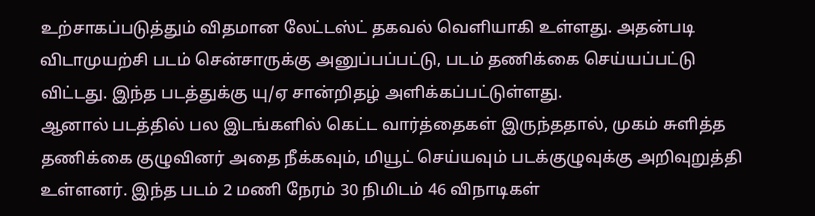உற்சாகப்படுத்தும் விதமான லேட்டஸ்ட் தகவல் வெளியாகி உள்ளது. அதன்படி விடாமுயற்சி படம் சென்சாருக்கு அனுப்பப்பட்டு, படம் தணிக்கை செய்யப்பட்டு விட்டது. இந்த படத்துக்கு யு/ஏ சான்றிதழ் அளிக்கப்பட்டுள்ளது.
ஆனால் படத்தில் பல இடங்களில் கெட்ட வார்த்தைகள் இருந்ததால், முகம் சுளித்த தணிக்கை குழுவினர் அதை நீக்கவும், மியூட் செய்யவும் படக்குழுவுக்கு அறிவுறுத்தி உள்ளனர். இந்த படம் 2 மணி நேரம் 30 நிமிடம் 46 விநாடிகள்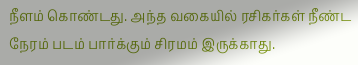நீளம் கொண்டது. அந்த வகையில் ரசிகர்கள் நீண்ட நேரம் படம் பார்க்கும் சிரமம் இருக்காது.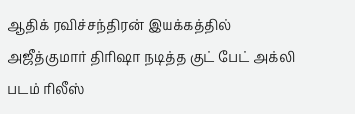ஆதிக் ரவிச்சந்திரன் இயக்கத்தில் அஜீத்குமார் திரிஷா நடித்த குட் பேட் அக்லி படம் ரிலீஸ்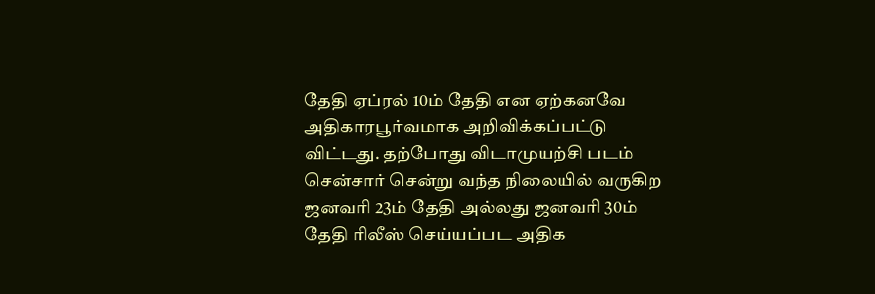தேதி ஏப்ரல் 10ம் தேதி என ஏற்கனவே அதிகாரபூர்வமாக அறிவிக்கப்பட்டு விட்டது. தற்போது விடாமுயற்சி படம் சென்சார் சென்று வந்த நிலையில் வருகிற ஜனவரி 23ம் தேதி அல்லது ஜனவரி 30ம் தேதி ரிலீஸ் செய்யப்பட அதிக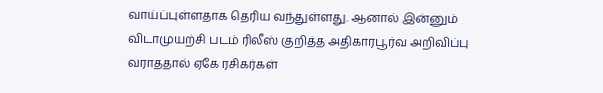வாய்ப்புள்ளதாக தெரிய வந்துள்ளது. ஆனால் இன்னும் விடாமுயற்சி படம் ரிலீஸ் குறித்த அதிகாரபூர்வ அறிவிப்பு வராததால் ஏகே ரசிகர்கள்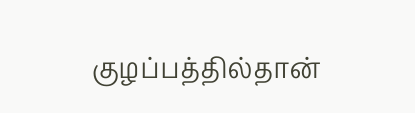குழப்பத்தில்தான்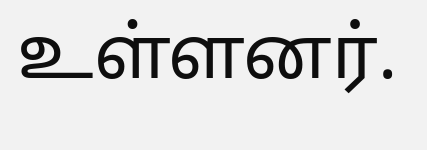உள்ளனர்.